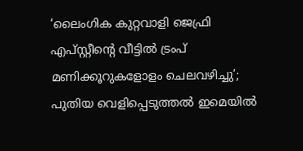‘ലൈംഗിക കുറ്റവാളി ജെഫ്രി എപ്സ്റ്റീന്റെ വീട്ടിൽ ട്രംപ് മണിക്കൂറുകളോളം ചെലവഴിച്ചു’; പുതിയ വെളിപ്പെടുത്തൽ ഇമെയിൽ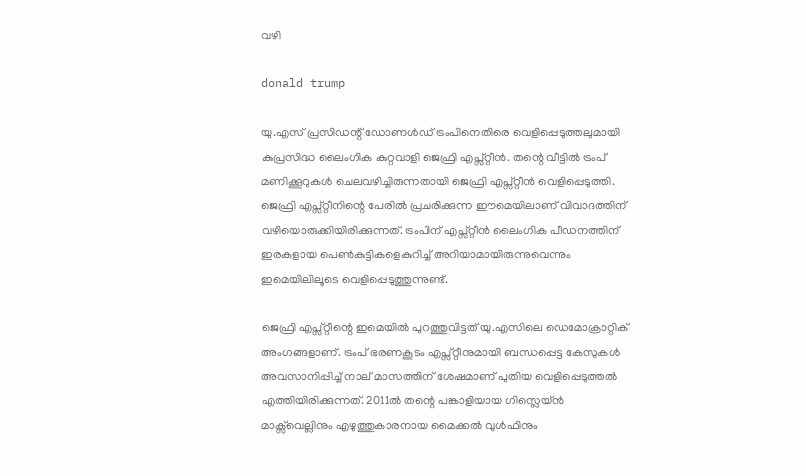വഴി

donald trump

യു.എസ് പ്രസിഡന്റ് ഡോണൾഡ് ട്രംപിനെതിരെ വെളിപ്പെടുത്തലുമായി കുപ്രസിദ്ധ ലൈംഗിക കുറ്റവാളി ജെഫ്രി എപ്സ്റ്റീൻ. തന്റെ വീട്ടിൽ ട്രംപ് മണിക്കൂറുകൾ ചെലവഴിച്ചിരുന്നതായി ജെഫ്രി എപ്സ്റ്റീൻ വെളിപ്പെടുത്തി. ജെഫ്രി എപ്സ്റ്റീനിന്റെ പേരിൽ പ്രചരിക്കുന്ന ഈമെയിലാണ് വിവാദത്തിന് വഴിയൊരുക്കിയിരിക്കുന്നത്. ട്രംപിന് എപ്സ്റ്റീൻ ലൈംഗിക പീഡനത്തിന് ഇരകളായ പെൺകുട്ടികളെകുറിച്ച് അറിയാമായിരുന്നുവെന്നും ഇമെയിലിലൂടെ വെളിപ്പെടുത്തുന്നുണ്ട്.

ജെഫ്രി എപ്സ്റ്റീന്റെ ഇമെയിൽ പുറത്തുവിട്ടത് യു.എസിലെ ഡെമോക്രാറ്റിക് അംഗങ്ങളാണ്. ട്രംപ് ഭരണകൂടം എപ്സ്റ്റീനുമായി ബന്ധപ്പെട്ട കേസുകൾ അവസാനിപ്പിച്ച് നാല് മാസത്തിന് ശേഷമാണ് പുതിയ വെളിപ്പെടുത്തൽ എത്തിയിരിക്കുന്നത്. 2011ൽ തന്റെ പങ്കാളിയായ ഗിസ്ലെയ്ൻ മാക്സ്‌‌വെല്ലിനും എഴുത്തുകാരനായ മൈക്കൽ വുൾഫിനും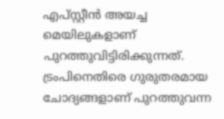എപ്സ്റ്റീൻ അയച്ച മെയിലുകളാണ് പുറത്തുവിട്ടിരിക്കുന്നത്. ട്രംപിനെതിരെ ഗുരുതരമായ ചോദ്യങ്ങളാണ് പുറത്തുവന്ന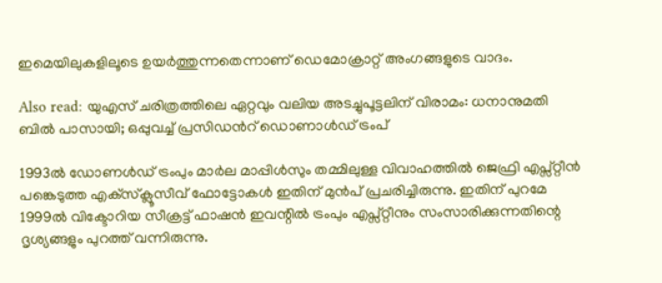ഇമെയിലുകളിലൂടെ ഉയർത്തുന്നതെന്നാണ്‌ ഡെമോക്രാറ്റ് അംഗങ്ങളുടെ വാദം.

Also read: യുഎസ് ചരിത്രത്തിലെ ഏറ്റവും വലിയ അടച്ചുപൂട്ടലിന് വിരാമം: ധനാനുമതി ബിൽ പാസായി; ഒപ്പുവച്ച് പ്രസിഡന്‍റ് ഡൊണാൾഡ് ട്രംപ്

1993ല്‍ ഡോണൾഡ് ട്രംപും മാര്‍ല മാപ്പിള്‍സും തമ്മിലുള്ള വിവാഹത്തില്‍ ജെഫ്രി എപ്സ്റ്റീന്‍ പങ്കെടുത്ത എക്‌സ്‌ക്ലൂസീവ് ഫോട്ടോകള്‍ ഇതിന് മുൻപ് പ്രചരിച്ചിരുന്നു. ഇതിന് പുറമേ 1999ല്‍ വിക്ടോറിയ സീക്രട്ട് ഫാഷന്‍ ഇവന്റില്‍ ട്രംപും എപ്സ്റ്റീനും സംസാരിക്കുന്നതിന്റെ ദൃശ്യങ്ങളും പുറത്ത് വന്നിരുന്നു.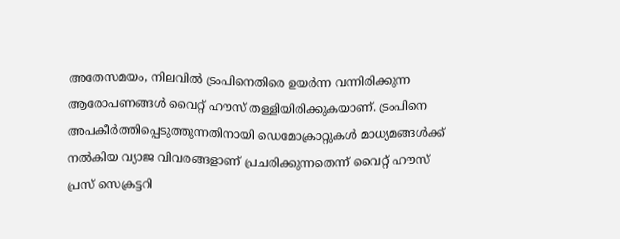അതേസമയം, നിലവിൽ ട്രംപിനെതിരെ ഉയർന്ന വന്നിരിക്കുന്ന ആരോപണങ്ങൾ വൈറ്റ് ഹൗസ് തള്ളിയിരിക്കുകയാണ്. ട്രംപിനെ അപകീര്‍ത്തിപ്പെടുത്തുന്നതിനായി ഡെമോക്രാറ്റുകള്‍ മാധ്യമങ്ങള്‍ക്ക് നൽകിയ വ്യാജ വിവരങ്ങളാണ് പ്രചരിക്കുന്നതെന്ന് വൈറ്റ് ഹൗസ് പ്രസ് സെക്രട്ടറി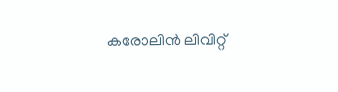കരോലിന്‍ ലിവിറ്റ്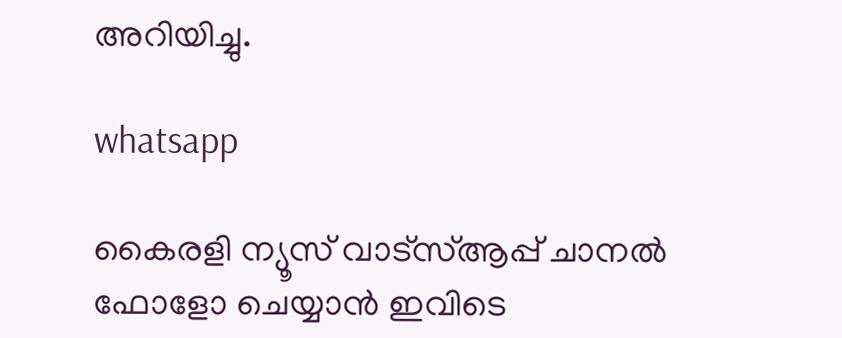അറിയിച്ചു.

whatsapp

കൈരളി ന്യൂസ് വാട്‌സ്ആപ്പ് ചാനല്‍ ഫോളോ ചെയ്യാന്‍ ഇവിടെ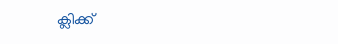ക്ലിക്ക്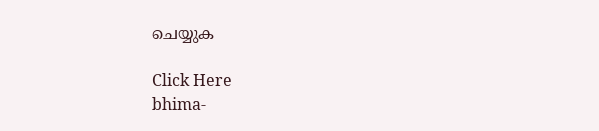ചെയ്യുക

Click Here
bhima-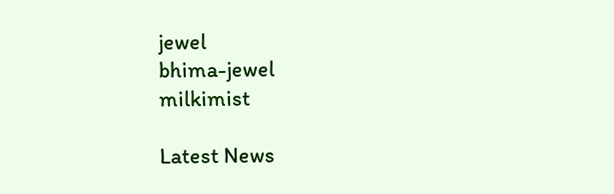jewel
bhima-jewel
milkimist

Latest News